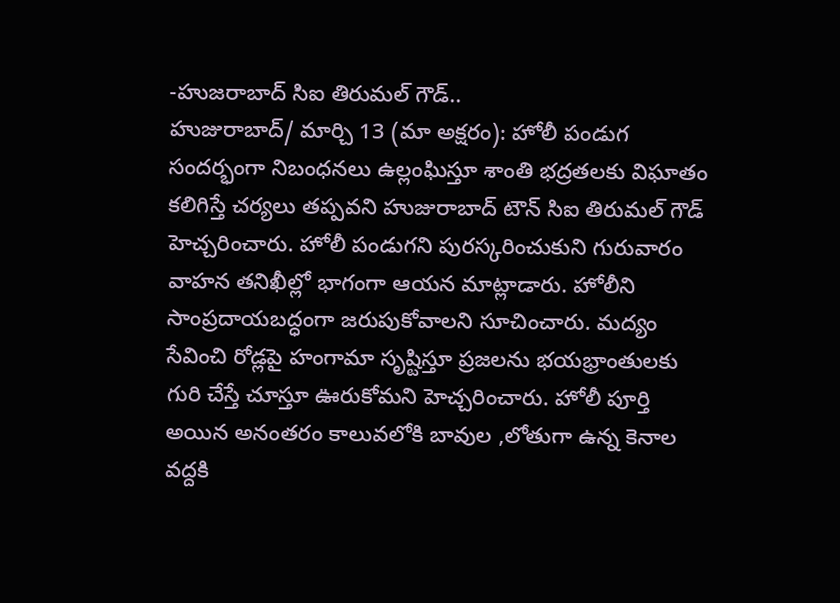-హుజరాబాద్ సిఐ తిరుమల్ గౌడ్..
హుజురాబాద్/ మార్చి 13 (మా అక్షరం): హోలీ పండుగ సందర్భంగా నిబంధనలు ఉల్లంఘిస్తూ శాంతి భద్రతలకు విఘాతం కలిగిస్తే చర్యలు తప్పవని హుజురాబాద్ టౌన్ సిఐ తిరుమల్ గౌడ్ హెచ్చరించారు. హోలీ పండుగని పురస్కరించుకుని గురువారం వాహన తనిఖీల్లో భాగంగా ఆయన మాట్లాడారు. హోలీని సాంప్రదాయబద్ధంగా జరుపుకోవాలని సూచించారు. మద్యం సేవించి రోడ్లపై హంగామా సృష్టిస్తూ ప్రజలను భయభ్రాంతులకు గురి చేస్తే చూస్తూ ఊరుకోమని హెచ్చరించారు. హోలీ పూర్తి అయిన అనంతరం కాలువలోకి బావుల ,లోతుగా ఉన్న కెనాల వద్దకి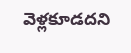వెళ్లకూడదని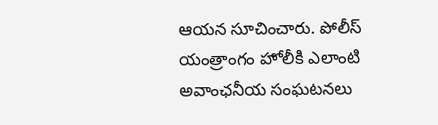ఆయన సూచించారు. పోలీస్ యంత్రాంగం హోలీకి ఎలాంటి అవాంఛనీయ సంఘటనలు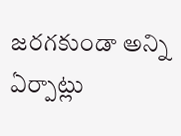జరగకుండా అన్ని ఏర్పాట్లు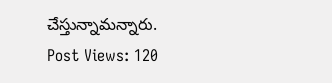చేస్తున్నామన్నారు.
Post Views: 120